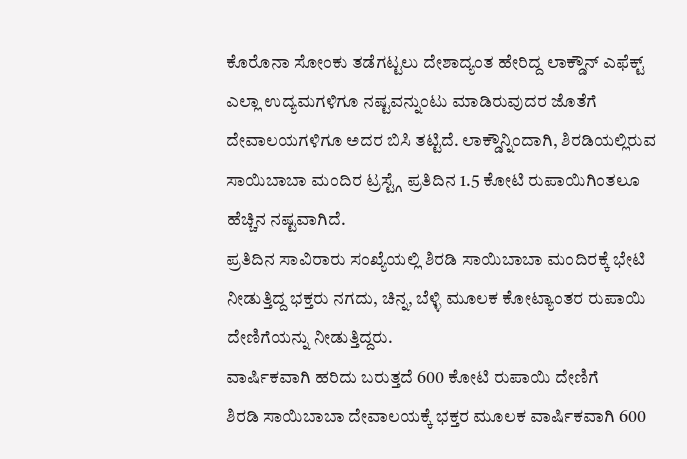ಕೊರೊನಾ ಸೋಂಕು ತಡೆಗಟ್ಟಲು ದೇಶಾದ್ಯಂತ ಹೇರಿದ್ದ ಲಾಕ್ಡೌನ್ ಎಫೆಕ್ಟ್ ಎಲ್ಲಾ ಉದ್ಯಮಗಳಿಗೂ ನಷ್ಟವನ್ನುಂಟು ಮಾಡಿರುವುದರ ಜೊತೆಗೆ ದೇವಾಲಯಗಳಿಗೂ ಅದರ ಬಿಸಿ ತಟ್ಟಿದೆ. ಲಾಕ್ಡೌನ್ನಿಂದಾಗಿ, ಶಿರಡಿಯಲ್ಲಿರುವ ಸಾಯಿಬಾಬಾ ಮಂದಿರ ಟ್ರಸ್ಟ್ಗೆ ಪ್ರತಿದಿನ 1.5 ಕೋಟಿ ರುಪಾಯಿಗಿಂತಲೂ ಹೆಚ್ಚಿನ ನಷ್ಟವಾಗಿದೆ.
ಪ್ರತಿದಿನ ಸಾವಿರಾರು ಸಂಖ್ಯೆಯಲ್ಲಿ ಶಿರಡಿ ಸಾಯಿಬಾಬಾ ಮಂದಿರಕ್ಕೆ ಭೇಟಿ ನೀಡುತ್ತಿದ್ದ ಭಕ್ತರು ನಗದು, ಚಿನ್ನ, ಬೆಳ್ಳಿ ಮೂಲಕ ಕೋಟ್ಯಾಂತರ ರುಪಾಯಿ ದೇಣಿಗೆಯನ್ನು ನೀಡುತ್ತಿದ್ದರು.
ವಾರ್ಷಿಕವಾಗಿ ಹರಿದು ಬರುತ್ತದೆ 600 ಕೋಟಿ ರುಪಾಯಿ ದೇಣಿಗೆ
ಶಿರಡಿ ಸಾಯಿಬಾಬಾ ದೇವಾಲಯಕ್ಕೆ ಭಕ್ತರ ಮೂಲಕ ವಾರ್ಷಿಕವಾಗಿ 600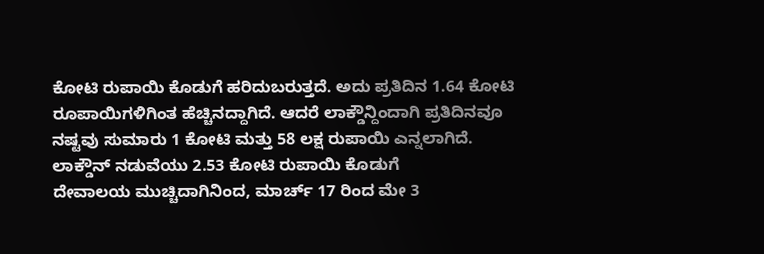ಕೋಟಿ ರುಪಾಯಿ ಕೊಡುಗೆ ಹರಿದುಬರುತ್ತದೆ. ಅದು ಪ್ರತಿದಿನ 1.64 ಕೋಟಿ ರೂಪಾಯಿಗಳಿಗಿಂತ ಹೆಚ್ಚಿನದ್ದಾಗಿದೆ. ಆದರೆ ಲಾಕ್ಡೌನ್ದಿಂದಾಗಿ ಪ್ರತಿದಿನವೂ ನಷ್ಟವು ಸುಮಾರು 1 ಕೋಟಿ ಮತ್ತು 58 ಲಕ್ಷ ರುಪಾಯಿ ಎನ್ನಲಾಗಿದೆ.
ಲಾಕ್ಡೌನ್ ನಡುವೆಯು 2.53 ಕೋಟಿ ರುಪಾಯಿ ಕೊಡುಗೆ
ದೇವಾಲಯ ಮುಚ್ಚಿದಾಗಿನಿಂದ, ಮಾರ್ಚ್ 17 ರಿಂದ ಮೇ 3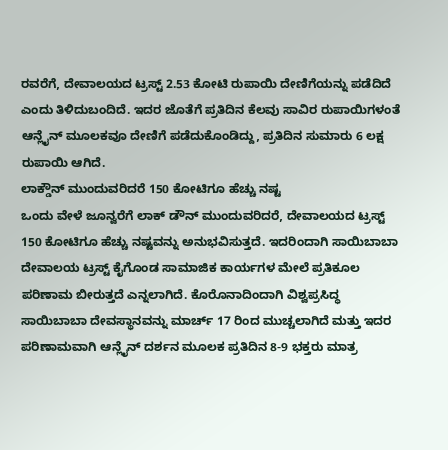ರವರೆಗೆ, ದೇವಾಲಯದ ಟ್ರಸ್ಟ್ 2.53 ಕೋಟಿ ರುಪಾಯಿ ದೇಣಿಗೆಯನ್ನು ಪಡೆದಿದೆ ಎಂದು ತಿಳಿದುಬಂದಿದೆ. ಇದರ ಜೊತೆಗೆ ಪ್ರತಿದಿನ ಕೆಲವು ಸಾವಿರ ರುಪಾಯಿಗಳಂತೆ ಆನ್ಲೈನ್ ಮೂಲಕವೂ ದೇಣಿಗೆ ಪಡೆದುಕೊಂಡಿದ್ದು, ಪ್ರತಿದಿನ ಸುಮಾರು 6 ಲಕ್ಷ ರುಪಾಯಿ ಆಗಿದೆ.
ಲಾಕ್ಡೌನ್ ಮುಂದುವರಿದರೆ 150 ಕೋಟಿಗೂ ಹೆಚ್ಚು ನಷ್ಟ
ಒಂದು ವೇಳೆ ಜೂನ್ವರೆಗೆ ಲಾಕ್ ಡೌನ್ ಮುಂದುವರಿದರೆ, ದೇವಾಲಯದ ಟ್ರಸ್ಟ್ 150 ಕೋಟಿಗೂ ಹೆಚ್ಚು ನಷ್ಟವನ್ನು ಅನುಭವಿಸುತ್ತದೆ. ಇದರಿಂದಾಗಿ ಸಾಯಿಬಾಬಾ ದೇವಾಲಯ ಟ್ರಸ್ಟ್ ಕೈಗೊಂಡ ಸಾಮಾಜಿಕ ಕಾರ್ಯಗಳ ಮೇಲೆ ಪ್ರತಿಕೂಲ ಪರಿಣಾಮ ಬೀರುತ್ತದೆ ಎನ್ನಲಾಗಿದೆ. ಕೊರೊನಾದಿಂದಾಗಿ ವಿಶ್ವಪ್ರಸಿದ್ಧ ಸಾಯಿಬಾಬಾ ದೇವಸ್ಥಾನವನ್ನು ಮಾರ್ಚ್ 17 ರಿಂದ ಮುಚ್ಚಲಾಗಿದೆ ಮತ್ತು ಇದರ ಪರಿಣಾಮವಾಗಿ ಆನ್ಲೈನ್ ದರ್ಶನ ಮೂಲಕ ಪ್ರತಿದಿನ 8-9 ಭಕ್ತರು ಮಾತ್ರ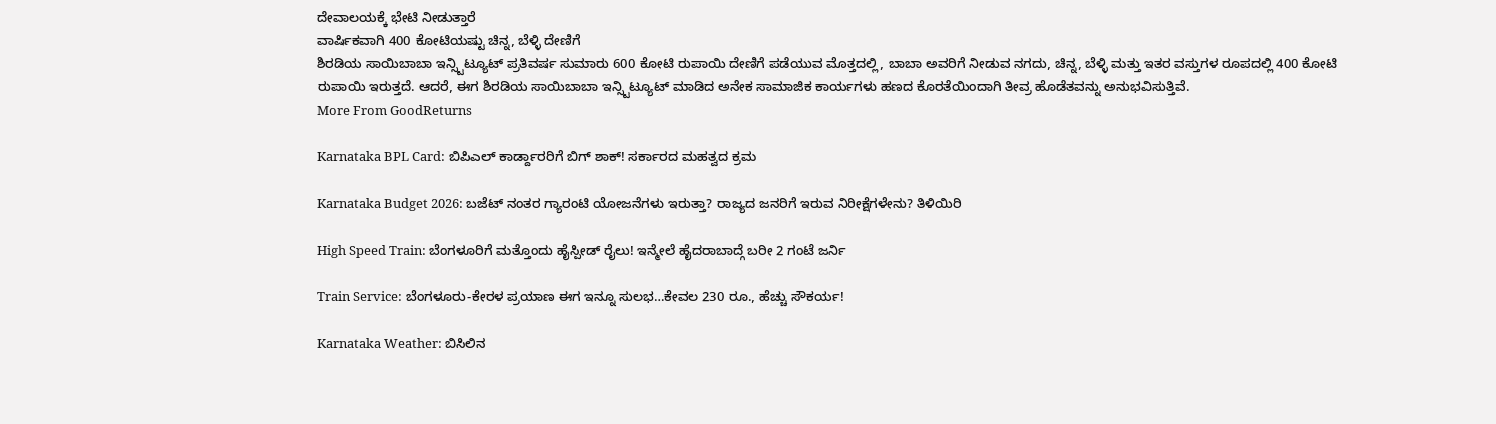ದೇವಾಲಯಕ್ಕೆ ಭೇಟಿ ನೀಡುತ್ತಾರೆ
ವಾರ್ಷಿಕವಾಗಿ 400 ಕೋಟಿಯಷ್ಟು ಚಿನ್ನ, ಬೆಳ್ಳಿ ದೇಣಿಗೆ
ಶಿರಡಿಯ ಸಾಯಿಬಾಬಾ ಇನ್ಸ್ಟಿಟ್ಯೂಟ್ ಪ್ರತಿವರ್ಷ ಸುಮಾರು 600 ಕೋಟಿ ರುಪಾಯಿ ದೇಣಿಗೆ ಪಡೆಯುವ ಮೊತ್ತದಲ್ಲಿ, ಬಾಬಾ ಅವರಿಗೆ ನೀಡುವ ನಗದು, ಚಿನ್ನ, ಬೆಳ್ಳಿ ಮತ್ತು ಇತರ ವಸ್ತುಗಳ ರೂಪದಲ್ಲಿ 400 ಕೋಟಿ ರುಪಾಯಿ ಇರುತ್ತದೆ. ಆದರೆ, ಈಗ ಶಿರಡಿಯ ಸಾಯಿಬಾಬಾ ಇನ್ಸ್ಟಿಟ್ಯೂಟ್ ಮಾಡಿದ ಅನೇಕ ಸಾಮಾಜಿಕ ಕಾರ್ಯಗಳು ಹಣದ ಕೊರತೆಯಿಂದಾಗಿ ತೀವ್ರ ಹೊಡೆತವನ್ನು ಅನುಭವಿಸುತ್ತಿವೆ.
More From GoodReturns

Karnataka BPL Card: ಬಿಪಿಎಲ್ ಕಾರ್ಡ್ದಾರರಿಗೆ ಬಿಗ್ ಶಾಕ್! ಸರ್ಕಾರದ ಮಹತ್ವದ ಕ್ರಮ

Karnataka Budget 2026: ಬಜೆಟ್ ನಂತರ ಗ್ಯಾರಂಟಿ ಯೋಜನೆಗಳು ಇರುತ್ತಾ? ರಾಜ್ಯದ ಜನರಿಗೆ ಇರುವ ನಿರೀಕ್ಷೆಗಳೇನು? ತಿಳಿಯಿರಿ

High Speed Train: ಬೆಂಗಳೂರಿಗೆ ಮತ್ತೊಂದು ಹೈಸ್ಪೀಡ್ ರೈಲು! ಇನ್ಮೇಲೆ ಹೈದರಾಬಾದ್ಗೆ ಬರೀ 2 ಗಂಟೆ ಜರ್ನಿ

Train Service: ಬೆಂಗಳೂರು-ಕೇರಳ ಪ್ರಯಾಣ ಈಗ ಇನ್ನೂ ಸುಲಭ…ಕೇವಲ 230 ರೂ., ಹೆಚ್ಚು ಸೌಕರ್ಯ!

Karnataka Weather: ಬಿಸಿಲಿನ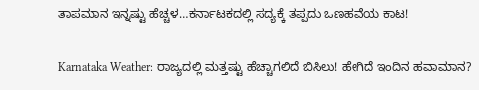ತಾಪಮಾನ ಇನ್ನಷ್ಟು ಹೆಚ್ಚಳ…ಕರ್ನಾಟಕದಲ್ಲಿ ಸದ್ಯಕ್ಕೆ ತಪ್ಪದು ಒಣಹವೆಯ ಕಾಟ!

Karnataka Weather: ರಾಜ್ಯದಲ್ಲಿ ಮತ್ತಷ್ಟು ಹೆಚ್ಚಾಗಲಿದೆ ಬಿಸಿಲು! ಹೇಗಿದೆ ಇಂದಿನ ಹವಾಮಾನ?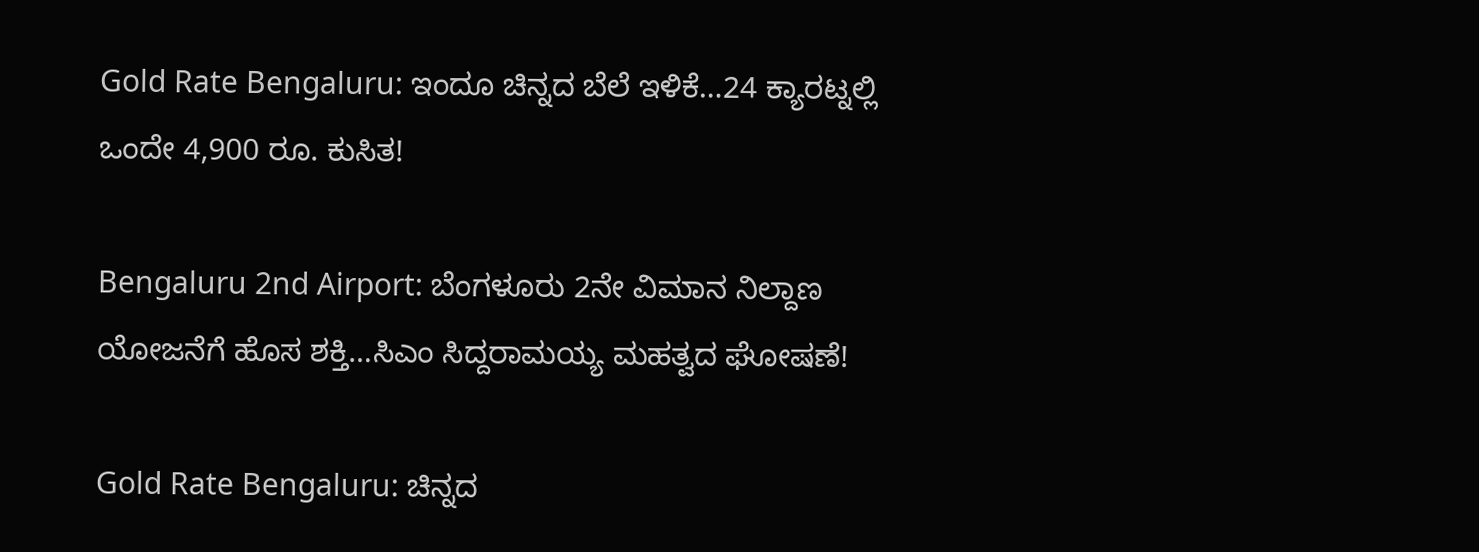Gold Rate Bengaluru: ಇಂದೂ ಚಿನ್ನದ ಬೆಲೆ ಇಳಿಕೆ…24 ಕ್ಯಾರಟ್ನಲ್ಲಿ ಒಂದೇ 4,900 ರೂ. ಕುಸಿತ!

Bengaluru 2nd Airport: ಬೆಂಗಳೂರು 2ನೇ ವಿಮಾನ ನಿಲ್ದಾಣ ಯೋಜನೆಗೆ ಹೊಸ ಶಕ್ತಿ…ಸಿಎಂ ಸಿದ್ದರಾಮಯ್ಯ ಮಹತ್ವದ ಘೋಷಣೆ!

Gold Rate Bengaluru: ಚಿನ್ನದ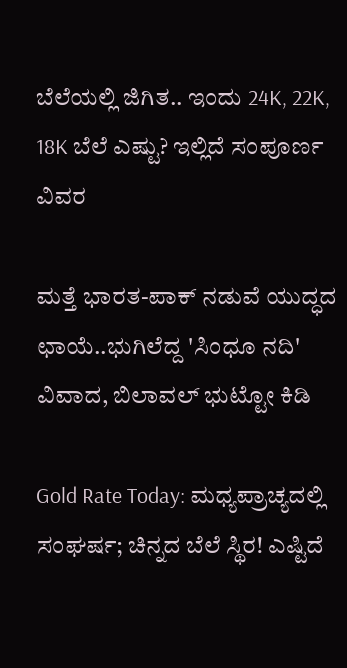ಬೆಲೆಯಲ್ಲಿ ಜಿಗಿತ.. ಇಂದು 24K, 22K, 18K ಬೆಲೆ ಎಷ್ಟು? ಇಲ್ಲಿದೆ ಸಂಪೂರ್ಣ ವಿವರ

ಮತ್ತೆ ಭಾರತ-ಪಾಕ್ ನಡುವೆ ಯುದ್ಧದ ಛಾಯೆ..ಭುಗಿಲೆದ್ದ 'ಸಿಂಧೂ ನದಿ' ವಿವಾದ, ಬಿಲಾವಲ್ ಭುಟ್ಟೋ ಕಿಡಿ

Gold Rate Today: ಮಧ್ಯಪ್ರಾಚ್ಯದಲ್ಲಿ ಸಂಘರ್ಷ; ಚಿನ್ನದ ಬೆಲೆ ಸ್ಥಿರ! ಎಷ್ಟಿದೆ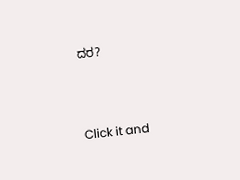ದರ?



Click it and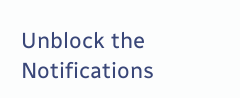Unblock the Notifications